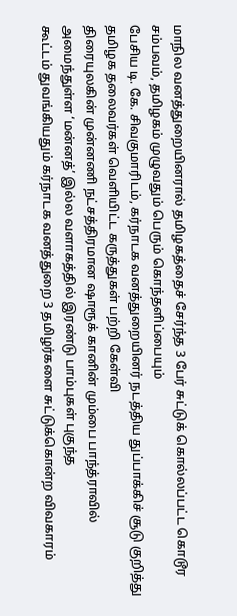மாநில வனத்துறையினரால் தமிழகத்தைச் சேர்ந்த 3 பேர் சுட்டுக் கொல்லப்பட்ட கொடூர சம்பவம், தமிழகம் முழுவதும் பெரும் கொந்தளிப்பையும்
பேசிய டி. கே. சிவகுமாரிடம், கர்நாடக வனத்துறையினர் நடத்திய துப்பாக்கிச் சூடு குறித்து தமிழக தலைவர்கள் வெளியிட்ட கருத்துகள் பற்றி கேள்வி
திரையுலகின் முன்னணி நட்சத்திரமான ஷாரூக் கானின் மும்பை பாந்த்ராவில் அமைந்துள்ள ‘மன்னத்’ இல்ல வளாகத்தில் இரண்டு பாம்புகள் புகுந்த
கூட்டம் துவங்கியதும் கர்நாடக வனத்துறை 3 தமிழர்களை சுட்டுக்கொன்ற விவகாரம்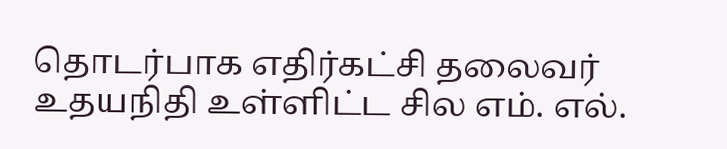தொடர்பாக எதிர்கட்சி தலைவர் உதயநிதி உள்ளிட்ட சில எம். எல்.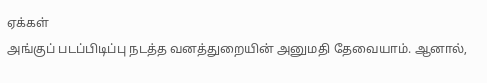ஏக்கள்
அங்குப் படப்பிடிப்பு நடத்த வனத்துறையின் அனுமதி தேவையாம். ஆனால்,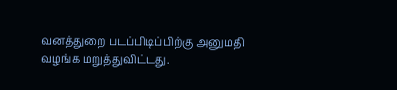வனத்துறை படப்பிடிப்பிற்கு அனுமதி வழங்க மறுத்துவிட்டது.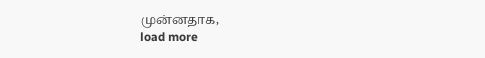முன்னதாக,
load more